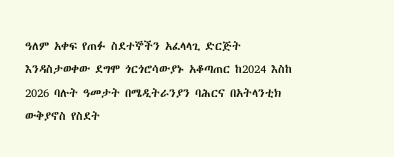ዓለም አቀፍ የጠፉ ስደተኞችን አፈላላጊ ድርጅት እንዳስታወቀው ደግሞ ጎርጎሮሳውያኑ አቆጣጠር ከ2024 እስከ 2026 ባሉት ዓመታት በሜዲትራንያን ባሕርና በአትላንቲክ ውቅያኖስ የስደት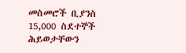መስመሮች ቢያንስ 15,000 ስደተኞች ሕይወታቸውን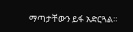ማጣታቸውን ይፋ አድርጓል።